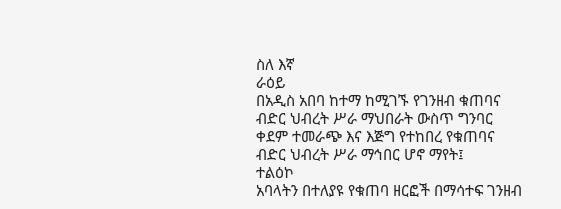ስለ እኛ
ራዕይ
በአዲስ አበባ ከተማ ከሚገኙ የገንዘብ ቁጠባና ብድር ህብረት ሥራ ማህበራት ውስጥ ግንባር ቀደም ተመራጭ እና እጅግ የተከበረ የቁጠባና ብድር ህብረት ሥራ ማኅበር ሆኖ ማየት፤
ተልዕኮ
አባላትን በተለያዩ የቁጠባ ዘርፎች በማሳተፍ ገንዘብ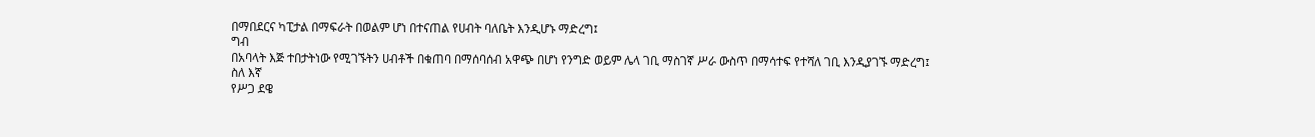በማበደርና ካፒታል በማፍራት በወልም ሆነ በተናጠል የሀብት ባለቤት እንዲሆኑ ማድረግ፤
ግብ
በአባላት እጅ ተበታትነው የሚገኙትን ሀብቶች በቁጠባ በማሰባሰብ አዋጭ በሆነ የንግድ ወይም ሌላ ገቢ ማስገኛ ሥራ ውስጥ በማሳተፍ የተሻለ ገቢ እንዲያገኙ ማድረግ፤
ስለ እኛ
የሥጋ ደዌ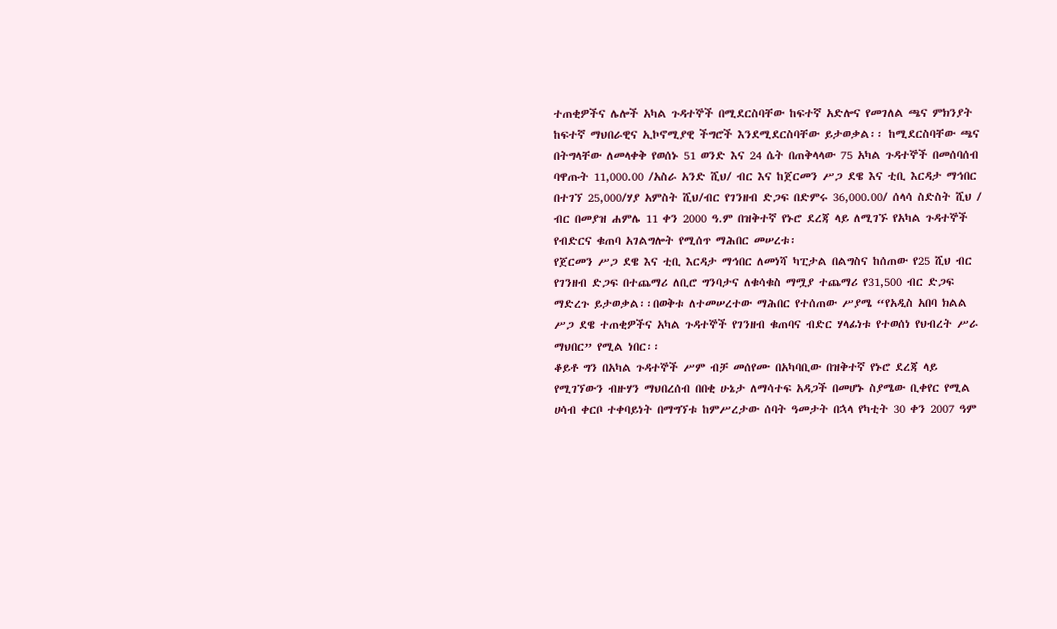ተጠቂዎችና ሌሎች አካል ጉዳተኞች በሚደርስባቸው ከፍተኛ አድሎና የመገለል ጫና ምክንያት ከፍተኛ ማህበራዊና ኢኮኖሚያዊ ችግሮች እንደሚደርስባቸው ይታወቃል፡፡ ከሚደርስባቸው ጫና በትግላቸው ለመላቀቅ የወሰኑ 51 ወንድ እና 24 ሴት በጠቅላላው 75 አካል ጉዳተኞች በመሰባሰብ ባዋጡት 11,000.00 /አስራ አንድ ሺህ/ ብር እና ከጀርመን ሥጋ ደዌ እና ቲቢ እርዳታ ማኅበር በተገኘ 25,000/ሃያ አምስት ሺህ/ብር የገንዘብ ድጋፍ በድምሩ 36,000.00/ ሰላሳ ስድስት ሺህ / ብር በመያዝ ሐምሌ 11 ቀን 2000 ዓ.ም በዝቅተኛ የኑሮ ደረጃ ላይ ለሚገኙ የአካል ጉዳተኞች የብድርና ቁጠባ አገልግሎት የሚሰጥ ማሕበር መሠረቱ፡
የጀርመን ሥጋ ደዌ እና ቲቢ እርዳታ ማኅበር ለመነሻ ካፒታል በልግስና ከሰጠው የ25 ሺህ ብር የገንዘብ ድጋፍ በተጨማሪ ለቢሮ ግንባታና ለቁሳቁስ ማሟያ ተጨማሪ የ31,500 ብር ድጋፍ ማድረጉ ይታወቃል፡፡በወቅቱ ለተመሠረተው ማሕበር የተሰጠው ሥያሜ “የአዲስ አበባ ክልል ሥጋ ደዌ ተጠቂዎችና አካል ጉዳተኞች የገንዘብ ቁጠባና ብድር ሃላፊነቱ የተወሰነ የህብረት ሥራ ማህበር” የሚል ነበር፡፡
ቆይቶ ግን በአካል ጉዳተኞች ሥም ብቻ መሰየሙ በአካባቢው በዝቅተኛ የኑሮ ደረጃ ላይ የሚገኘውን ብዙሃን ማህበረሰብ በበቂ ሁኔታ ለማሳተፍ አዳጋች በመሆኑ ስያሜው ቢቀየር የሚል ሀሳብ ቀርቦ ተቀባይነት በማግኘቱ ከምሥረታው ሰባት ዓመታት በኋላ የካቲት 30 ቀን 2007 ዓም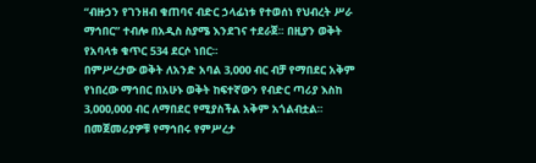“ብዙኃን የገንዘብ ቁጠባና ብድር ኃላፊነቱ የተወሰነ የህብረት ሥራ ማኅበር” ተብሎ በአዲስ ስያሜ እንደገና ተደራጀ፡፡ በዚያን ወቅት የአባላቱ ቁጥር 534 ደርሶ ነበር፡፡
በምሥረታው ወቅት ለአንድ አባል 3,000 ብር ብቻ የማበደር አቅም የነበረው ማኅበር በአሁኑ ወቅት ከፍተኛውን የብድር ጣሪያ እስከ 3,000,000 ብር ለማበደር የሚያስችል አቅም አጎልብቷል፡፡ በመጀመሪያዎቹ የማኅበሩ የምሥረታ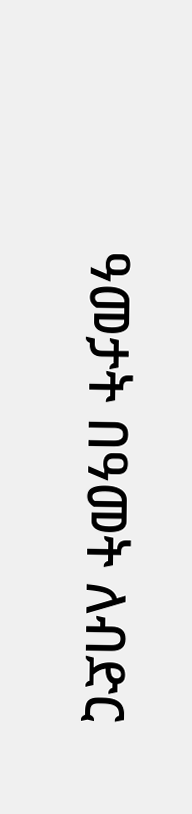ዓመታት በዓመት ለብድር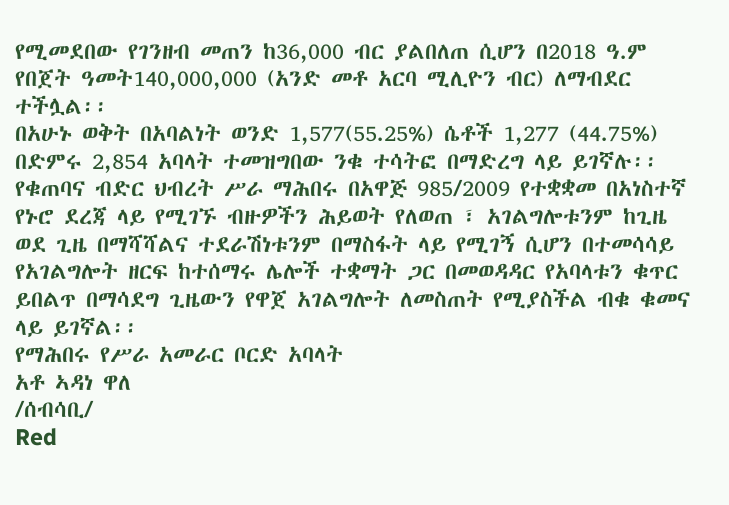የሚመደበው የገንዘብ መጠን ከ36,000 ብር ያልበለጠ ሲሆን በ2018 ዓ.ም የበጀት ዓመት140,000,000 (አንድ መቶ አርባ ሚሊዮን ብር) ለማብደር ተችሏል፡፡
በአሁኑ ወቅት በአባልነት ወንድ 1,577(55.25%) ሴቶች 1,277 (44.75%) በድምሩ 2,854 አባላት ተመዝግበው ንቁ ተሳትፎ በማድረግ ላይ ይገኛሉ፡፡ የቁጠባና ብድር ህብረት ሥራ ማሕበሩ በአዋጅ 985/2009 የተቋቋመ በአነስተኛ የኑሮ ደረጃ ላይ የሚገኙ ብዙዎችን ሕይወት የለወጠ ፣ አገልግሎቱንም ከጊዜ ወደ ጊዜ በማሻሻልና ተደራሽነቱንም በማስፋት ላይ የሚገኝ ሲሆን በተመሳሳይ የአገልግሎት ዘርፍ ከተሰማሩ ሌሎች ተቋማት ጋር በመወዳዳር የአባላቱን ቁጥር ይበልጥ በማሳደግ ጊዜውን የዋጀ አገልግሎት ለመስጠት የሚያስችል ብቁ ቁመና ላይ ይገኛል፡፡
የማሕበሩ የሥራ አመራር ቦርድ አባላት
አቶ ኣዳነ ዋለ
/ሰብሳቢ/
Red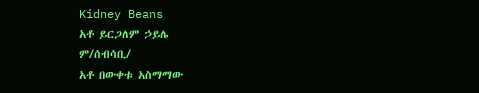Kidney Beans
አቶ ይርጋለም ኃይሌ
ም/ሰብሳቢ/
አቶ በውቀቱ አስማማው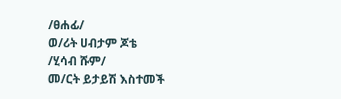/ፀሐፊ/
ወ/ሪት ሀብታም ጆቴ
/ሂሳብ ሹም/
መ/ርት ይታይሽ እስተመች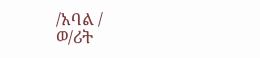/አባል /
ወ/ሪት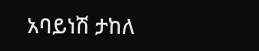አባይነሽ ታከለ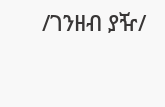/ገንዘብ ያዥ/